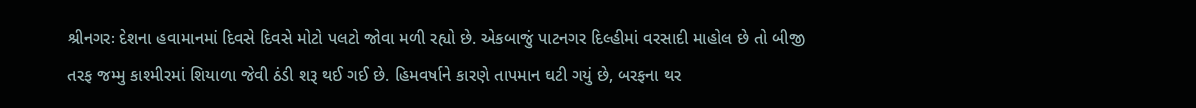શ્રીનગરઃ દેશના હવામાનમાં દિવસે દિવસે મોટો પલટો જોવા મળી રહ્યો છે. એકબાજું પાટનગર દિલ્હીમાં વરસાદી માહોલ છે તો બીજી તરફ જમ્મુ કાશ્મીરમાં શિયાળા જેવી ઠંડી શરૂ થઈ ગઈ છે. હિમવર્ષાને કારણે તાપમાન ઘટી ગયું છે, બરફના થર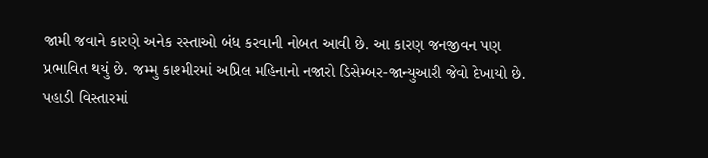જામી જવાને કારણે અનેક રસ્તાઓ બંધ કરવાની નોબત આવી છે. આ કારણ જનજીવન પણ પ્રભાવિત થયું છે. જમ્મુ કાશ્મીરમાં અપ્રિલ મહિનાનો નજારો ડિસેમ્બર-જાન્યુઆરી જેવો દેખાયો છે. પહાડી વિસ્તારમાં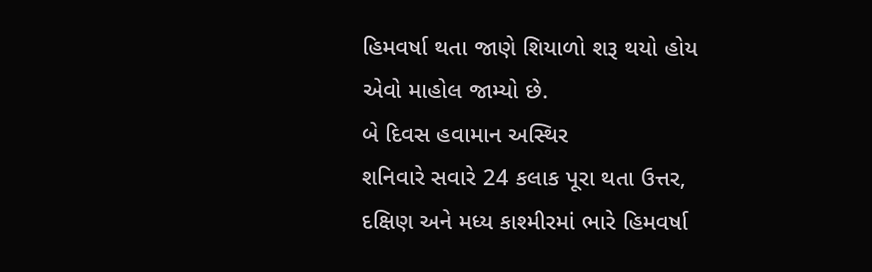હિમવર્ષા થતા જાણે શિયાળો શરૂ થયો હોય એવો માહોલ જામ્યો છે.
બે દિવસ હવામાન અસ્થિર
શનિવારે સવારે 24 કલાક પૂરા થતા ઉત્તર, દક્ષિણ અને મધ્ય કાશ્મીરમાં ભારે હિમવર્ષા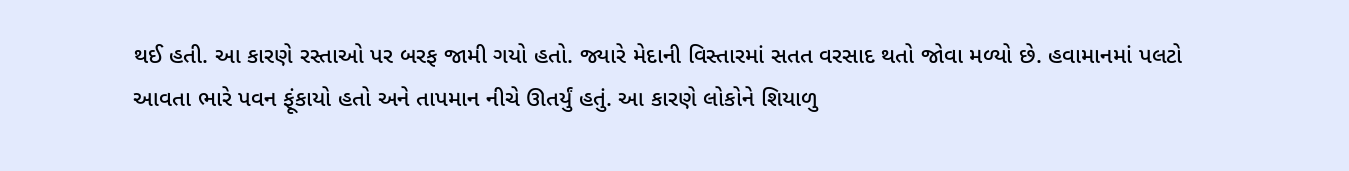થઈ હતી. આ કારણે રસ્તાઓ પર બરફ જામી ગયો હતો. જ્યારે મેદાની વિસ્તારમાં સતત વરસાદ થતો જોવા મળ્યો છે. હવામાનમાં પલટો આવતા ભારે પવન ફૂંકાયો હતો અને તાપમાન નીચે ઊતર્યું હતું. આ કારણે લોકોને શિયાળુ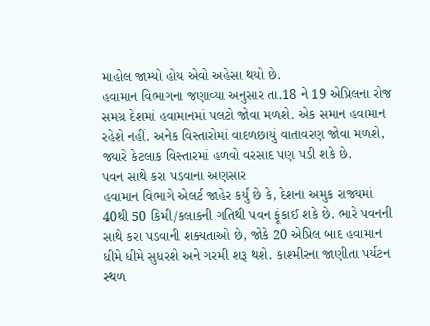માહોલ જામ્યો હોય એવો અહેસા થયો છે.
હવામાન વિભાગના જણાવ્યા અનુસાર તા.18 ને 19 એપ્રિલના રોજ સમગ્ર દેશમાં હવામાનમાં પલટો જોવા મળશે. એક સમાન હવામાન રહેશે નહીં. અનેક વિસ્તારોમાં વાદળછાયું વાતાવરણ જોવા મળશે, જ્યારે કેટલાક વિસ્તારમાં હળવો વરસાદ પણ પડી શકે છે.
પવન સાથે કરા પડવાના અણસાર
હવામાન વિભાગે એલર્ટ જાહેર કર્યું છે કે, દેશના અમુક રાજ્યમાં 40થી 50 કિમી/કલાકની ગતિથી પવન ફૂંકાઈ શકે છે. ભારે પવનની સાથે કરા પડવાની શક્યતાઓ છે, જોકે 20 એપ્રિલ બાદ હવામાન ધીમે ધીમે સુધરશે અને ગરમી શરૂ થશે. કાશ્મીરના જાણીતા પર્યટન સ્થળ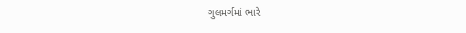ગુલમર્ગમાં ભારે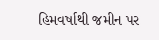હિમવર્ષાથી જમીન પર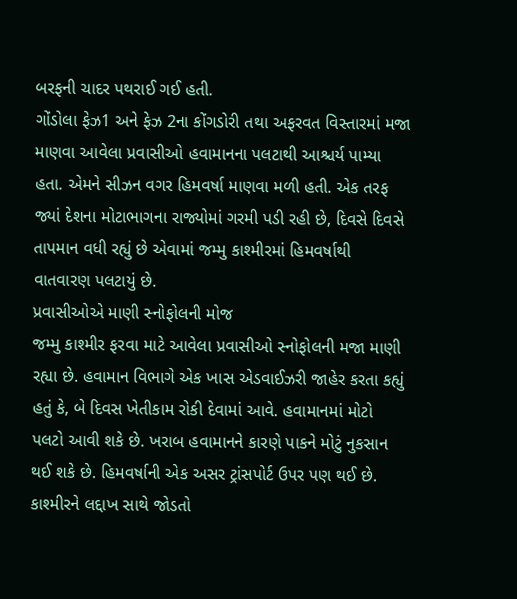બરફની ચાદર પથરાઈ ગઈ હતી.
ગોંડોલા ફેઝ1 અને ફેઝ 2ના કોંગડોરી તથા અફરવત વિસ્તારમાં મજા માણવા આવેલા પ્રવાસીઓ હવામાનના પલટાથી આશ્ચર્ય પામ્યા હતા. એમને સીઝન વગર હિમવર્ષા માણવા મળી હતી. એક તરફ જ્યાં દેશના મોટાભાગના રાજ્યોમાં ગરમી પડી રહી છે, દિવસે દિવસે તાપમાન વધી રહ્યું છે એવામાં જમ્મુ કાશ્મીરમાં હિમવર્ષાથી વાતવારણ પલટાયું છે.
પ્રવાસીઓએ માણી સ્નોફોલની મોજ
જમ્મુ કાશ્મીર ફરવા માટે આવેલા પ્રવાસીઓ સ્નોફોલની મજા માણી રહ્યા છે. હવામાન વિભાગે એક ખાસ એડવાઈઝરી જાહેર કરતા કહ્યું હતું કે, બે દિવસ ખેતીકામ રોકી દેવામાં આવે. હવામાનમાં મોટો પલટો આવી શકે છે. ખરાબ હવામાનને કારણે પાકને મોટું નુકસાન થઈ શકે છે. હિમવર્ષાની એક અસર ટ્રાંસપોર્ટ ઉપર પણ થઈ છે.
કાશ્મીરને લદ્દાખ સાથે જોડતો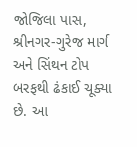જોજિલા પાસ, શ્રીનગર-ગુરેજ માર્ગ અને સિંથન ટોપ બરફથી ઢંકાઈ ચૂક્યા છે. આ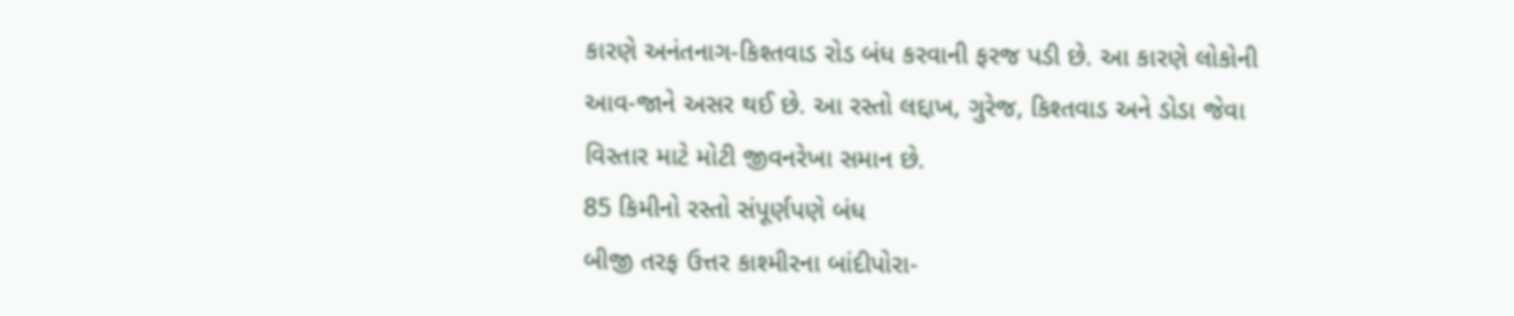કારણે અનંતનાગ-કિશ્તવાડ રોડ બંધ કરવાની ફરજ પડી છે. આ કારણે લોકોની આવ-જાને અસર થઈ છે. આ રસ્તો લદ્દાખ, ગુરેજ, કિશ્તવાડ અને ડોડા જેવા વિસ્તાર માટે મોટી જીવનરેખા સમાન છે.
85 કિમીનો રસ્તો સંપૂર્ણપણે બંધ
બીજી તરફ ઉત્તર કાશ્મીરના બાંદીપોરા-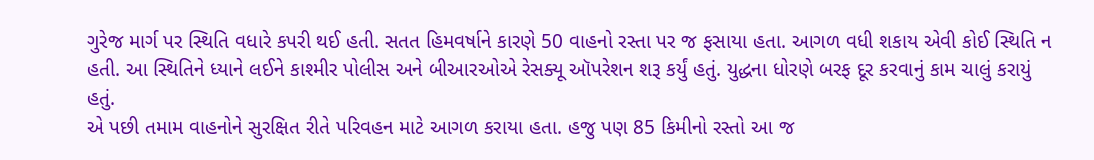ગુરેજ માર્ગ પર સ્થિતિ વધારે કપરી થઈ હતી. સતત હિમવર્ષાને કારણે 50 વાહનો રસ્તા પર જ ફસાયા હતા. આગળ વધી શકાય એવી કોઈ સ્થિતિ ન હતી. આ સ્થિતિને ધ્યાને લઈને કાશ્મીર પોલીસ અને બીઆરઓએ રેસક્યૂ ઑપરેશન શરૂ કર્યું હતું. યુદ્ધના ધોરણે બરફ દૂર કરવાનું કામ ચાલું કરાયું હતું.
એ પછી તમામ વાહનોને સુરક્ષિત રીતે પરિવહન માટે આગળ કરાયા હતા. હજુ પણ 85 કિમીનો રસ્તો આ જ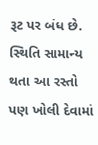રૂટ પર બંધ છે. સ્થિતિ સામાન્ય થતા આ રસ્તો પણ ખોલી દેવામાં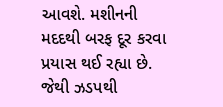આવશે. મશીનની મદદથી બરફ દૂર કરવા પ્રયાસ થઈ રહ્યા છે. જેથી ઝડપથી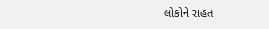લોકોને રાહત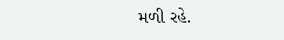મળી રહે.